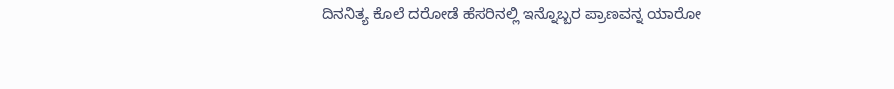ದಿನನಿತ್ಯ ಕೊಲೆ ದರೋಡೆ ಹೆಸರಿನಲ್ಲಿ ಇನ್ನೊಬ್ಬರ ಪ್ರಾಣವನ್ನ ಯಾರೋ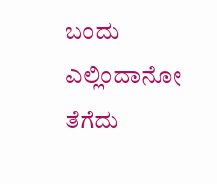ಬಂದು ಎಲ್ಲಿಂದಾನೋ ತೆಗೆದು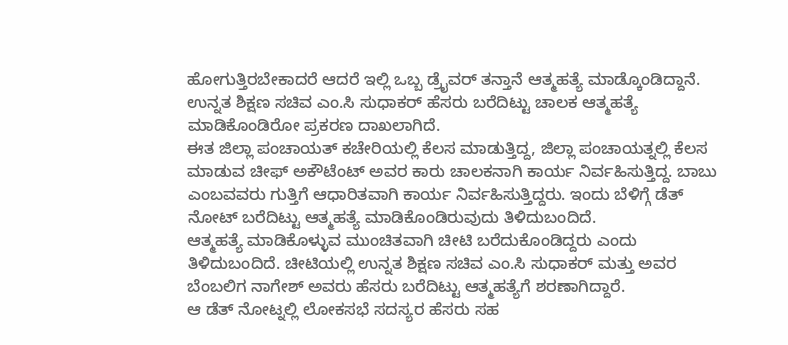ಹೋಗುತ್ತಿರಬೇಕಾದರೆ ಆದರೆ ಇಲ್ಲಿ ಒಬ್ಬ ಡ್ರೈವರ್ ತನ್ತಾನೆ ಆತ್ಮಹತ್ಯೆ ಮಾಡ್ಕೊಂಡಿದ್ದಾನೆ. ಉನ್ನತ ಶಿಕ್ಷಣ ಸಚಿವ ಎಂ.ಸಿ ಸುಧಾಕರ್ ಹೆಸರು ಬರೆದಿಟ್ಟು ಚಾಲಕ ಆತ್ಮಹತ್ಯೆ ಮಾಡಿಕೊಂಡಿರೋ ಪ್ರಕರಣ ದಾಖಲಾಗಿದೆ.
ಈತ ಜಿಲ್ಲಾ ಪಂಚಾಯತ್ ಕಚೇರಿಯಲ್ಲಿ ಕೆಲಸ ಮಾಡುತ್ತಿದ್ದ, ಜಿಲ್ಲಾ ಪಂಚಾಯತ್ನಲ್ಲಿ ಕೆಲಸ ಮಾಡುವ ಚೀಫ್ ಅಕೌಟೆಂಟ್ ಅವರ ಕಾರು ಚಾಲಕನಾಗಿ ಕಾರ್ಯ ನಿರ್ವಹಿಸುತ್ತಿದ್ದ. ಬಾಬು ಎಂಬವವರು ಗುತ್ತಿಗೆ ಆಧಾರಿತವಾಗಿ ಕಾರ್ಯ ನಿರ್ವಹಿಸುತ್ತಿದ್ದರು. ಇಂದು ಬೆಳಿಗ್ಗೆ ಡೆತ್ ನೋಟ್ ಬರೆದಿಟ್ಟು ಆತ್ಮಹತ್ಯೆ ಮಾಡಿಕೊಂಡಿರುವುದು ತಿಳಿದುಬಂದಿದೆ.
ಆತ್ಮಹತ್ಯೆ ಮಾಡಿಕೊಳ್ಳುವ ಮುಂಚಿತವಾಗಿ ಚೀಟಿ ಬರೆದುಕೊಂಡಿದ್ದರು ಎಂದು ತಿಳಿದುಬಂದಿದೆ. ಚೀಟಿಯಲ್ಲಿ ಉನ್ನತ ಶಿಕ್ಷಣ ಸಚಿವ ಎಂ.ಸಿ ಸುಧಾಕರ್ ಮತ್ತು ಅವರ ಬೆಂಬಲಿಗ ನಾಗೇಶ್ ಅವರು ಹೆಸರು ಬರೆದಿಟ್ಟು ಆತ್ಮಹತ್ಯೆಗೆ ಶರಣಾಗಿದ್ದಾರೆ.
ಆ ಡೆತ್ ನೋಟ್ನಲ್ಲಿ ಲೋಕಸಭೆ ಸದಸ್ಯರ ಹೆಸರು ಸಹ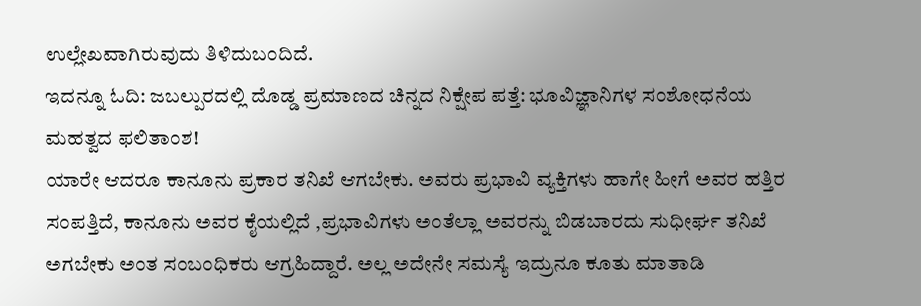ಉಲ್ಲೇಖವಾಗಿರುವುದು ತಿಳಿದುಬಂದಿದೆ.
ಇದನ್ನೂ ಓದಿ: ಜಬಲ್ಪುರದಲ್ಲಿ ದೊಡ್ಡ ಪ್ರಮಾಣದ ಚಿನ್ನದ ನಿಕ್ಷೇಪ ಪತ್ತೆ: ಭೂವಿಜ್ಞಾನಿಗಳ ಸಂಶೋಧನೆಯ ಮಹತ್ವದ ಫಲಿತಾಂಶ!
ಯಾರೇ ಆದರೂ ಕಾನೂನು ಪ್ರಕಾರ ತನಿಖೆ ಆಗಬೇಕು. ಅವರು ಪ್ರಭಾವಿ ವ್ಯಕ್ತಿಗಳು ಹಾಗೇ ಹೀಗೆ ಅವರ ಹತ್ತಿರ ಸಂಪತ್ತಿದೆ, ಕಾನೂನು ಅವರ ಕೈಯಲ್ಲಿದೆ ,ಪ್ರಭಾವಿಗಳು ಅಂತೆಲ್ಲಾ ಅವರನ್ನು ಬಿಡಬಾರದು ಸುಧೀರ್ಘ ತನಿಖೆ ಅಗಬೇಕು ಅಂತ ಸಂಬಂಧಿಕರು ಆಗ್ರಹಿದ್ದಾರೆ. ಅಲ್ಲ ಅದೇನೇ ಸಮಸ್ಯೆ ಇದ್ರುನೂ ಕೂತು ಮಾತಾಡಿ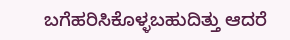ಬಗೆಹರಿಸಿಕೊಳ್ಳಬಹುದಿತ್ತು ಆದರೆ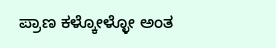ಪ್ರಾಣ ಕಳ್ಕೋಳ್ಳೋ ಅಂತ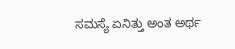ಸಮಸ್ಯೆ ಏನಿತ್ತು ಅಂತ ಅರ್ಥ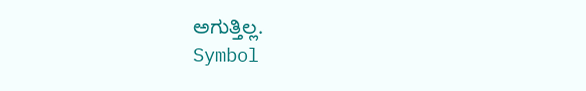ಅಗುತ್ತಿಲ್ಲ.
Symbol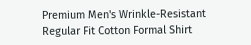Premium Men's Wrinkle-Resistant Regular Fit Cotton Formal Shirt